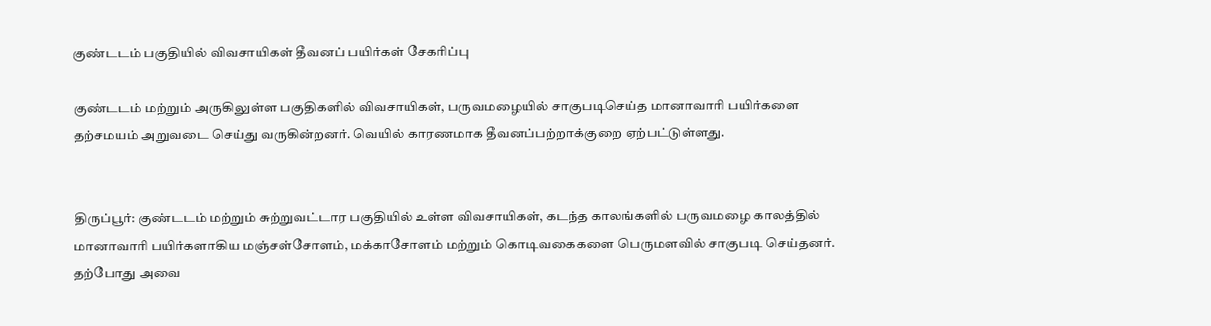குண்டடம் பகுதியில் விவசாயிகள் தீவனப் பயிர்கள் சேகரிப்பு

குண்டடம் மற்றும் அருகிலுள்ள பகுதிகளில் விவசாயிகள், பருவமழையில் சாகுபடிசெய்த மானாவாரி பயிர்களை தற்சமயம் அறுவடை செய்து வருகின்றனர். வெயில் காரணமாக தீவனப்பற்றாக்குறை ஏற்பட்டுள்ளது.


திருப்பூர்: குண்டடம் மற்றும் சுற்றுவட்டார பகுதியில் உள்ள விவசாயிகள், கடந்த காலங்களில் பருவமழை காலத்தில் மானாவாரி பயிர்களாகிய மஞ்சள்சோளம், மக்காசோளம் மற்றும் கொடிவகைகளை பெருமளவில் சாகுபடி செய்தனர். தற்போது அவை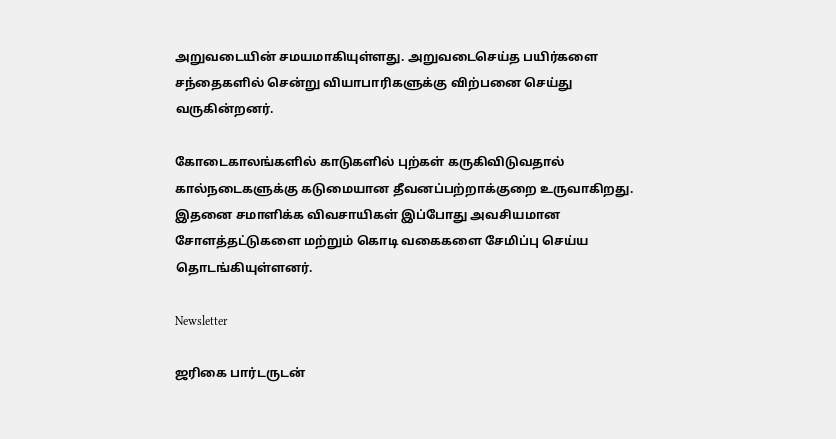அறுவடையின் சமயமாகியுள்ளது. அறுவடைசெய்த பயிர்களை சந்தைகளில் சென்று வியாபாரிகளுக்கு விற்பனை செய்து வருகின்றனர்.

கோடைகாலங்களில் காடுகளில் புற்கள் கருகிவிடுவதால் கால்நடைகளுக்கு கடுமையான தீவனப்பற்றாக்குறை உருவாகிறது. இதனை சமாளிக்க விவசாயிகள் இப்போது அவசியமான சோளத்தட்டுகளை மற்றும் கொடி வகைகளை சேமிப்பு செய்ய தொடங்கியுள்ளனர்.

Newsletter

ஜரிகை பார்டருடன்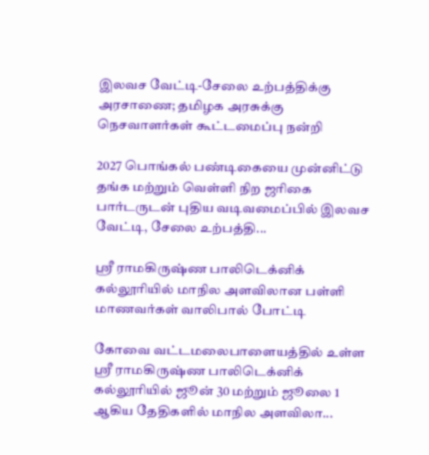இலவச வேட்டி-சேலை உற்பத்திக்கு அரசாணை; தமிழக அரசுக்கு நெசவாளர்கள் கூட்டமைப்பு நன்றி

2027 பொங்கல் பண்டிகையை முன்னிட்டு தங்க மற்றும் வெள்ளி நிற ஜரிகை பார்டருடன் புதிய வடிவமைப்பில் இலவச வேட்டி, சேலை உற்பத்தி...

ஸ்ரீ ராமகிருஷ்ண பாலிடெக்னிக் கல்லூரியில் மாநில அளவிலான பள்ளி மாணவர்கள் வாலிபால் போட்டி

கோவை வட்டமலைபாளையத்தில் உள்ள ஸ்ரீ ராமகிருஷ்ண பாலிடெக்னிக் கல்லூரியில் ஜூன் 30 மற்றும் ஜூலை 1 ஆகிய தேதிகளில் மாநில அளவிலா...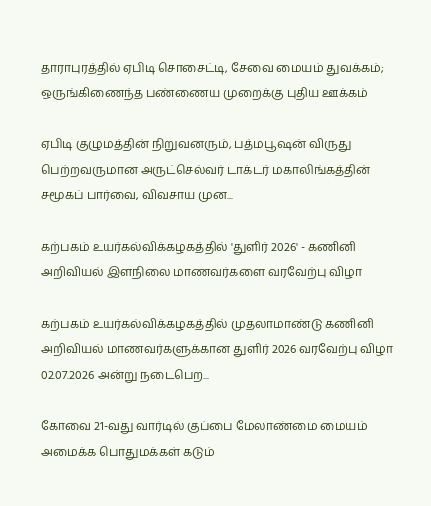தாராபுரத்தில் ஏபிடி சொசைட்டி, சேவை மையம் துவக்கம்; ஒருங்கிணைந்த பண்ணைய முறைக்கு புதிய ஊக்கம்

ஏபிடி குழுமத்தின் நிறுவனரும், பத்மபூஷன் விருது பெற்றவருமான அருட்செல்வர் டாக்டர் மகாலிங்கத்தின் சமூகப் பார்வை, விவசாய முன...

கற்பகம் உயர்கல்விக்கழகத்தில் 'துளிர் 2026' - கணினி அறிவியல் இளநிலை மாணவர்களை வரவேற்பு விழா

கற்பகம் உயர்கல்விக்கழகத்தில் முதலாமாண்டு கணினி அறிவியல் மாணவர்களுக்கான துளிர் 2026 வரவேற்பு விழா 02.07.2026 அன்று நடைபெற...

கோவை 21-வது வார்டில் குப்பை மேலாண்மை மையம் அமைக்க பொதுமக்கள் கடும்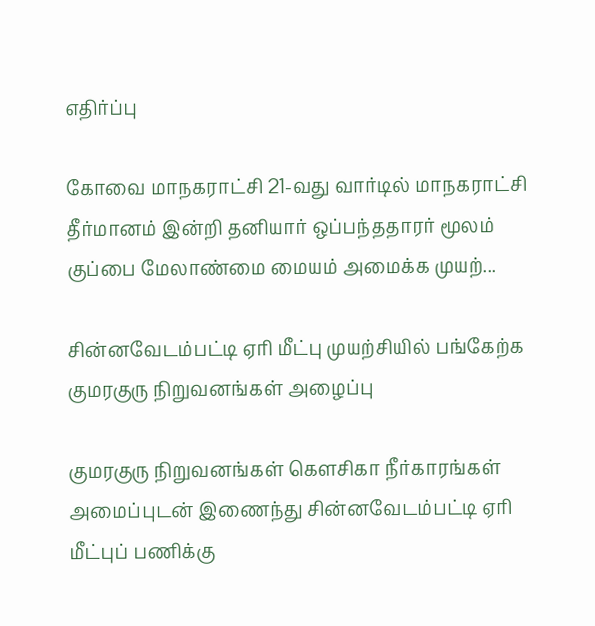எதிர்ப்பு

கோவை மாநகராட்சி 21-வது வார்டில் மாநகராட்சி தீர்மானம் இன்றி தனியார் ஒப்பந்ததாரர் மூலம் குப்பை மேலாண்மை மையம் அமைக்க முயற்...

சின்னவேடம்பட்டி ஏரி மீட்பு முயற்சியில் பங்கேற்க குமரகுரு நிறுவனங்கள் அழைப்பு

குமரகுரு நிறுவனங்கள் கெளசிகா நீர்காரங்கள் அமைப்புடன் இணைந்து சின்னவேடம்பட்டி ஏரி மீட்புப் பணிக்கு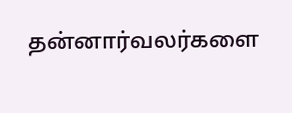தன்னார்வலர்களை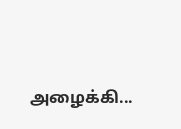அழைக்கி...